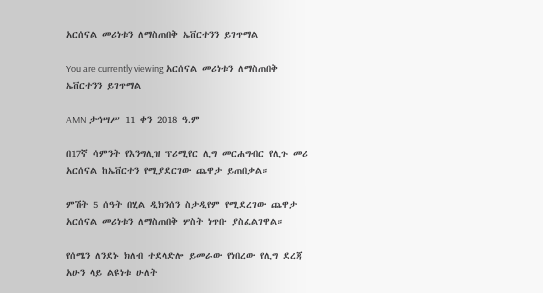አርሰናል መሪነቱን ለማስጠበቅ ኤቨርተንን ይገጥማል

You are currently viewing አርሰናል መሪነቱን ለማስጠበቅ ኤቨርተንን ይገጥማል

AMN ታኅሣሥ 11 ቀን 2018 ዓ.ም

በ17ኛ ሳምንት የእንግሊዝ ፕሪሚየር ሊግ መርሐግብር የሊጉ መሪ አርሰናል ከኤቨርተን የሚያደርገው ጨዋታ ይጠበቃል።

ምሽት 5 ሰዓት በሂል ዲክንሰን ስታዲየም የሚደረገው ጨዋታ አርሰናል መሪነቱን ለማስጠበቅ ሦስት ነጥቡ ያስፈልገዋል።

የሰሜን ለንደኑ ክለብ ተደላድሎ ይመራው የነበረው የሊግ ደረጃ አሁን ላይ ልዩነቱ ሁለት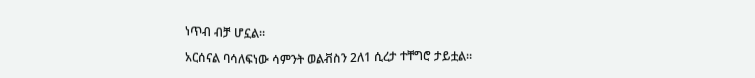ነጥብ ብቻ ሆኗል።

አርሰናል ባሳለፍነው ሳምንት ወልቭስን 2ለ1 ሲረታ ተቸግሮ ታይቷል።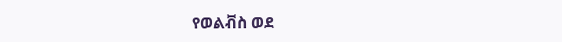የወልቭስ ወደ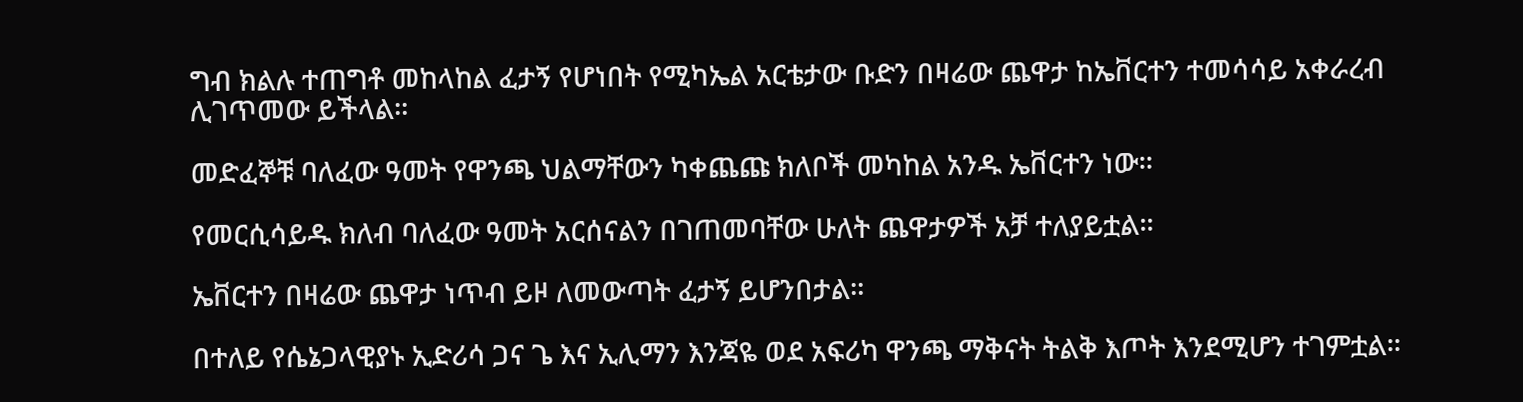ግብ ክልሉ ተጠግቶ መከላከል ፈታኝ የሆነበት የሚካኤል አርቴታው ቡድን በዛሬው ጨዋታ ከኤቨርተን ተመሳሳይ አቀራረብ ሊገጥመው ይችላል።

መድፈኞቹ ባለፈው ዓመት የዋንጫ ህልማቸውን ካቀጨጩ ክለቦች መካከል አንዱ ኤቨርተን ነው።

የመርሲሳይዱ ክለብ ባለፈው ዓመት አርሰናልን በገጠመባቸው ሁለት ጨዋታዎች አቻ ተለያይቷል።

ኤቨርተን በዛሬው ጨዋታ ነጥብ ይዞ ለመውጣት ፈታኝ ይሆንበታል።

በተለይ የሴኔጋላዊያኑ ኢድሪሳ ጋና ጌ እና ኢሊማን እንጃዬ ወደ አፍሪካ ዋንጫ ማቅናት ትልቅ እጦት እንደሚሆን ተገምቷል።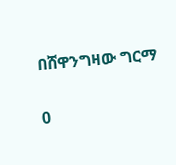በሸዋንግዛው ግርማ

0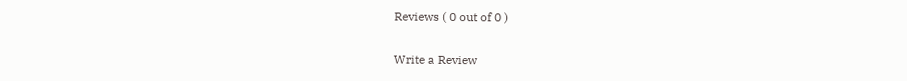Reviews ( 0 out of 0 )

Write a Review